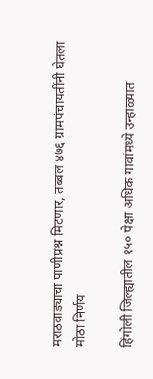मराठवाड्याचा पाणीप्रश्न मिटणार, तब्बल ४७६ ग्रामपंचायतींनी घेतला मोठा निर्णय

हिंगोली जिल्ह्यातील १५० पेक्षा अधिक गावांमध्ये उन्हाळ्यात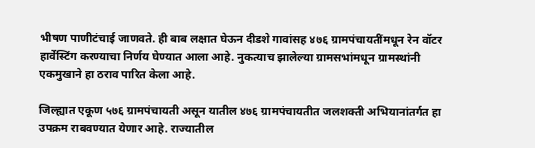भीषण पाणीटंचाई जाणवते. ही बाब लक्षात घेऊन दीडशे गावांसह ४७६ ग्रामपंचायतींमधून रेन वॉटर हार्वेस्टिंग करण्याचा निर्णय घेण्यात आला आहे. नुकत्याच झालेल्या ग्रामसभांमधून ग्रामस्थांनी एकमुखाने हा ठराव पारित केला आहे.

जिल्ह्यात एकूण ५७६ ग्रामपंचायती असून यातील ४७६ ग्रामपंचायतीत जलशक्ती अभियानांतर्गत हा उपक्रम राबवण्यात येणार आहे. राज्यातील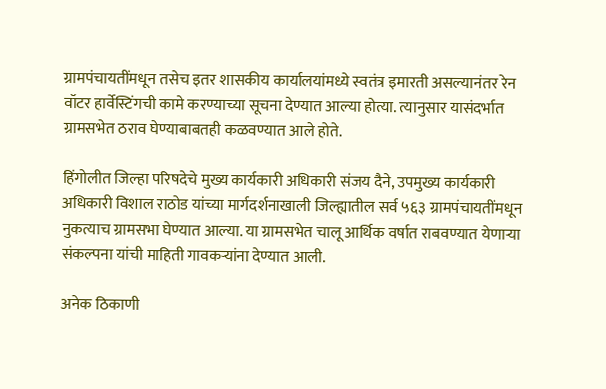ग्रामपंचायतींमधून तसेच इतर शासकीय कार्यालयांमध्ये स्वतंत्र इमारती असल्यानंतर रेन वॉटर हार्वेस्टिंगची कामे करण्याच्या सूचना देण्यात आल्या होत्या. त्यानुसार यासंदर्भात ग्रामसभेत ठराव घेण्याबाबतही कळवण्यात आले होते.

हिंगोलीत जिल्हा परिषदेचे मुख्य कार्यकारी अधिकारी संजय दैने, उपमुख्य कार्यकारी अधिकारी विशाल राठोड यांच्या मार्गदर्शनाखाली जिल्ह्यातील सर्व ५६३ ग्रामपंचायतींमधून नुकत्याच ग्रामसभा घेण्यात आल्या. या ग्रामसभेत चालू आर्थिक वर्षात राबवण्यात येणाऱ्या संकल्पना यांची माहिती गावकऱ्यांना देण्यात आली.

अनेक ठिकाणी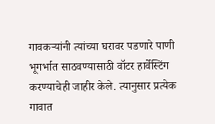गावकऱ्यांनी त्यांच्या घरावर पडणारे पाणी भूगर्भात साठवण्यासाठी वॉटर हार्वेस्टिंग करण्याचेही जाहीर केले. त्यानुसार प्रत्येक गावात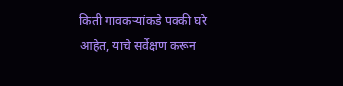किती गावकऱ्यांकडे पक्की घरे आहेत, याचे सर्वेक्षण करून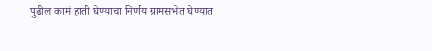पुढील कामं हाती घेण्याचा निर्णय ग्रामसभेत घेण्यात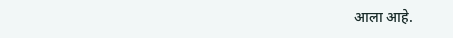आला आहे.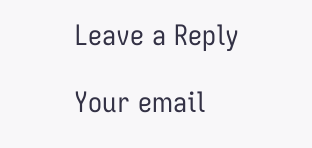Leave a Reply

Your email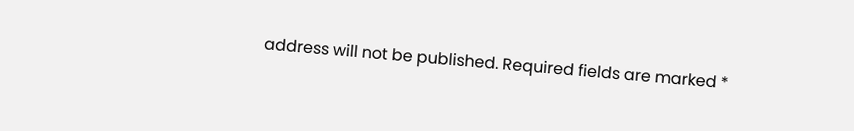address will not be published. Required fields are marked *